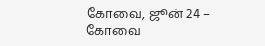கோவை, ஜூன் 24 –
கோவை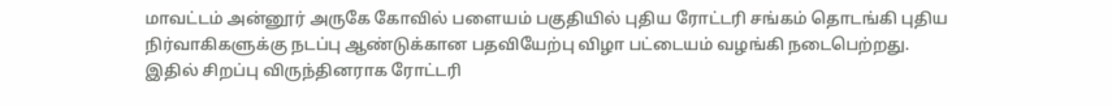மாவட்டம் அன்னூர் அருகே கோவில் பளையம் பகுதியில் புதிய ரோட்டரி சங்கம் தொடங்கி புதிய நிர்வாகிகளுக்கு நடப்பு ஆண்டுக்கான பதவியேற்பு விழா பட்டையம் வழங்கி நடைபெற்றது. இதில் சிறப்பு விருந்தினராக ரோட்டரி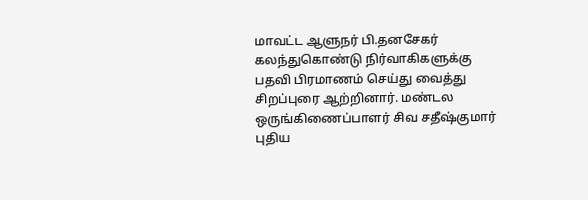மாவட்ட ஆளுநர் பி.தனசேகர் கலந்துகொண்டு நிர்வாகிகளுக்கு பதவி பிரமாணம் செய்து வைத்து சிறப்புரை ஆற்றினார். மண்டல ஒருங்கிணைப்பாளர் சிவ சதீஷ்குமார் புதிய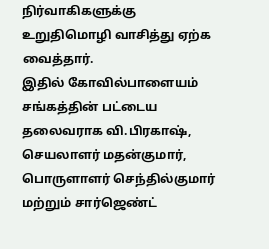நிர்வாகிகளுக்கு உறுதிமொழி வாசித்து ஏற்க வைத்தார்.
இதில் கோவில்பாளையம் சங்கத்தின் பட்டைய தலைவராக வி.பிரகாஷ், செயலாளர் மதன்குமார், பொருளாளர் செந்தில்குமார் மற்றும் சார்ஜெண்ட்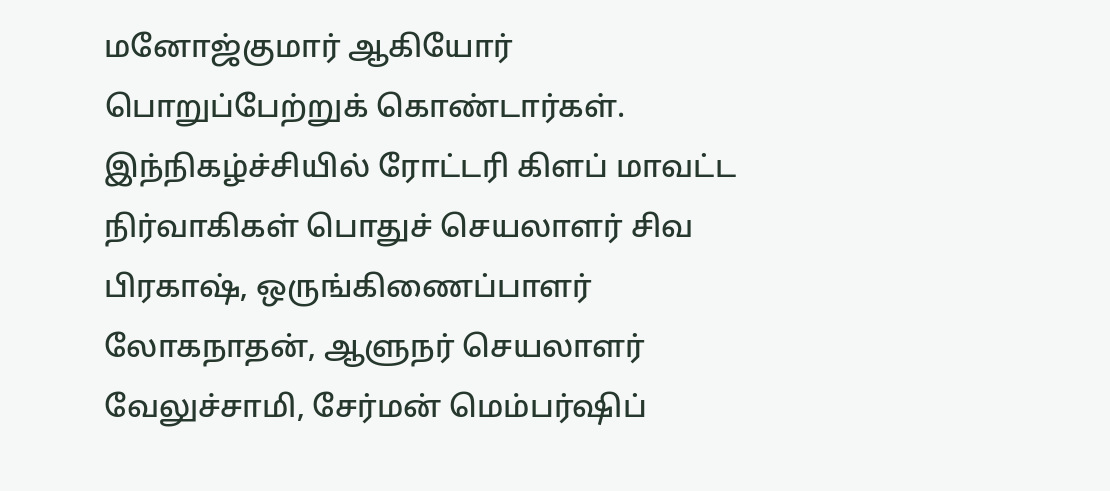மனோஜ்குமார் ஆகியோர் பொறுப்பேற்றுக் கொண்டார்கள். இந்நிகழ்ச்சியில் ரோட்டரி கிளப் மாவட்ட நிர்வாகிகள் பொதுச் செயலாளர் சிவ பிரகாஷ், ஒருங்கிணைப்பாளர் லோகநாதன், ஆளுநர் செயலாளர் வேலுச்சாமி, சேர்மன் மெம்பர்ஷிப்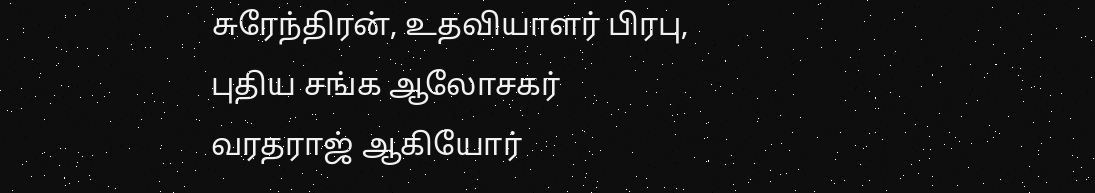சுரேந்திரன், உதவியாளர் பிரபு, புதிய சங்க ஆலோசகர் வரதராஜ் ஆகியோர்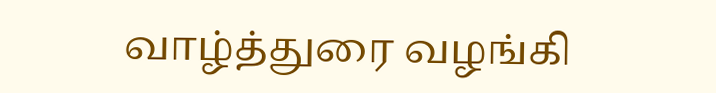வாழ்த்துரை வழங்கி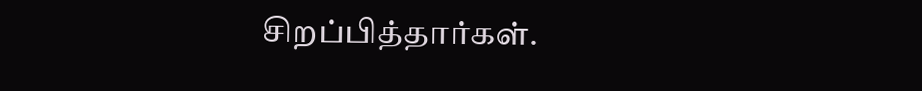சிறப்பித்தார்கள்.